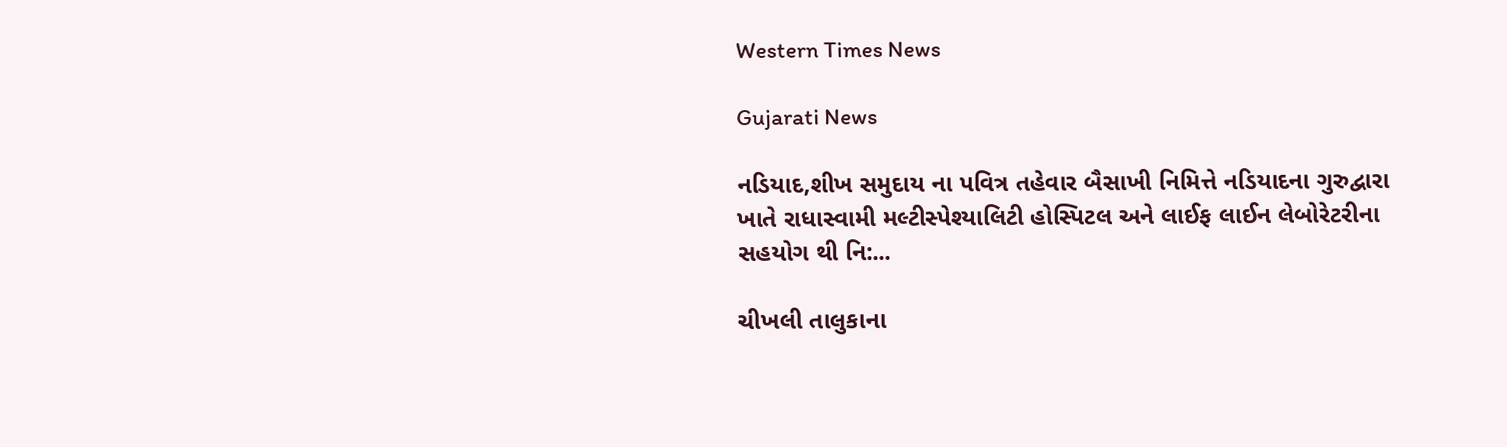Western Times News

Gujarati News

નડિયાદ,શીખ સમુદાય ના પવિત્ર તહેવાર બૈસાખી નિમિત્તે નડિયાદના ગુરુદ્વારા ખાતે રાધાસ્વામી મલ્ટીસ્પેશ્યાલિટી હોસ્પિટલ અને લાઈફ લાઈન લેબોરેટરીના સહયોગ થી નિ:...

ચીખલી તાલુકાના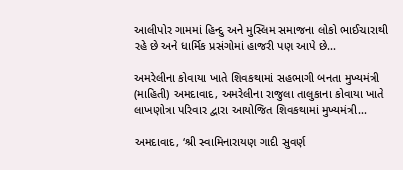આલીપોર ગામમાં હિન્દુ અને મુસ્લિમ સમાજના લોકો ભાઈચારાથી રહે છે અને ધાર્મિક પ્રસંગોમાં હાજરી પણ આપે છે...

અમરેલીના કોવાયા ખાતે શિવકથામાં સહભાગી બનતા મુખ્યમંત્રી (માહિતી) અમદાવાદ, અમરેલીના રાજુલા તાલુકાના કોવાયા ખાતે લાખણોત્રા પરિવાર દ્વારા આયોજિત શિવકથામાં મુખ્યમંત્રી...

અમદાવાદ, ‘શ્રી સ્વામિનારાયણ ગાદી સુવર્ણ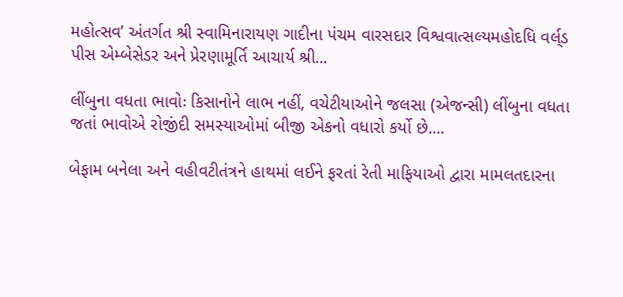મહોત્સવ’ અંતર્ગત શ્રી સ્વામિનારાયણ ગાદીના પંચમ વારસદાર વિશ્વવાત્સલ્યમહોદધિ વર્લ્‌ડ પીસ એમ્બેસેડર અને પ્રેરણામૂર્તિ આચાર્ય શ્રી...

લીંબુના વધતા ભાવોઃ કિસાનોને લાભ નહીં, વચેટીયાઓને જલસા (એજન્સી) લીંબુના વધતા જતાં ભાવોએ રોજીંદી સમસ્યાઓમાં બીજી એકનો વધારો કર્યો છે....

બેફામ બનેલા અને વહીવટીતંત્રને હાથમાં લઈને ફરતાં રેતી માફિયાઓ દ્વારા મામલતદારના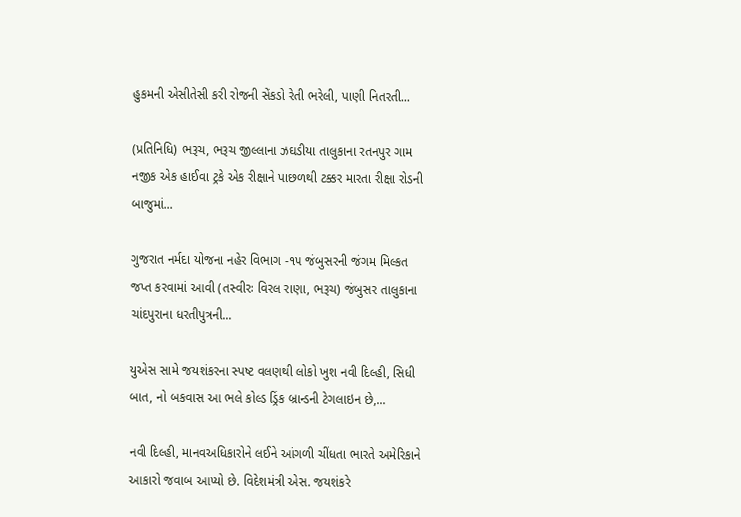હુકમની એસીતેસી કરી રોજની સેંકડો રેતી ભરેલી, પાણી નિતરતી...

(પ્રતિનિધિ) ભરૂચ, ભરૂચ જીલ્લાના ઝઘડીયા તાલુકાના રતનપુર ગામ નજીક એક હાઈવા ટ્રકે એક રીક્ષાને પાછળથી ટક્કર મારતા રીક્ષા રોડની બાજુમાં...

ગુજરાત નર્મદા યોજના નહેર વિભાગ -૧૫ જંબુસરની જંગમ મિલ્કત જપ્ત કરવામાં આવી (તસ્વીરઃ વિરલ રાણા, ભરૂચ) જંબુસર તાલુકાના ચાંદપુરાના ધરતીપુત્રની...

યુએસ સામે જયશંકરના સ્પષ્ટ વલણથી લોકો ખુશ નવી દિલ્હી, સિધી બાત, નો બકવાસ આ ભલે કોલ્ડ ડ્રિંક બ્રાન્ડની ટેગલાઇન છે,...

નવી દિલ્હી, માનવઅધિકારોને લઈને આંગળી ચીંધતા ભારતે અમેરિકાને આકારો જવાબ આપ્યો છે. વિદેશમંત્રી એસ. જયશંકરે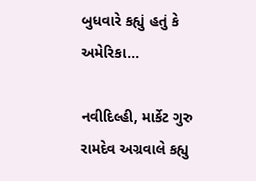બુધવારે કહ્યું હતું કે અમેરિકા...

નવીદિલ્હી, માર્કેટ ગુરુ રામદેવ અગ્રવાલે કહ્યુ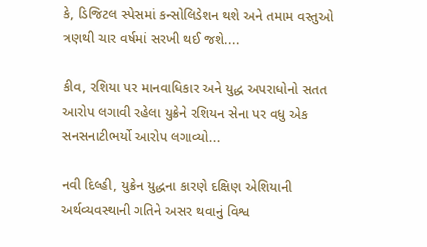કે, ડિજિટલ સ્પેસમાં કન્સોલિડેશન થશે અને તમામ વસ્તુઓ ત્રણથી ચાર વર્ષમાં સરખી થઈ જશે....

કીવ, રશિયા પર માનવાધિકાર અને યુદ્ધ અપરાધોનો સતત આરોપ લગાવી રહેલા યુક્રેને રશિયન સેના પર વધુ એક સનસનાટીભર્યો આરોપ લગાવ્યો...

નવી દિલ્હી, યુક્રેન યુદ્ધના કારણે દક્ષિણ એશિયાની અર્થવ્યવસ્થાની ગતિને અસર થવાનું વિશ્વ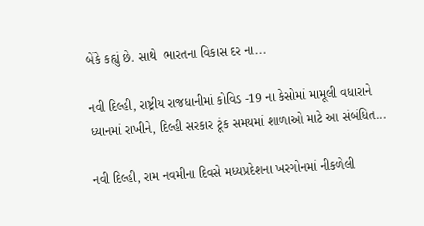બેંકે કહ્યું છે. સાથે  ભારતના વિકાસ દર ના...

નવી દિલ્હી, રાષ્ટ્રીય રાજધાનીમાં કોવિડ -19 ના કેસોમાં મામૂલી વધારાને ધ્યાનમાં રાખીને, દિલ્હી સરકાર ટૂંક સમયમાં શાળાઓ માટે આ સંબંધિત...

નવી દિલ્હી, રામ નવમીના દિવસે મધ્યપ્રદેશના ખરગોનમાં નીકળેલી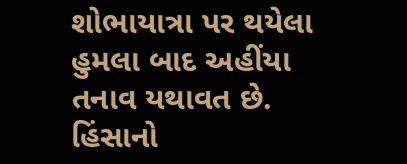શોભાયાત્રા પર થયેલા હુમલા બાદ અહીંયા તનાવ યથાવત છે. હિંસાનો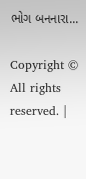ભોગ બનનારા...

Copyright © All rights reserved. |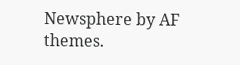Newsphere by AF themes.